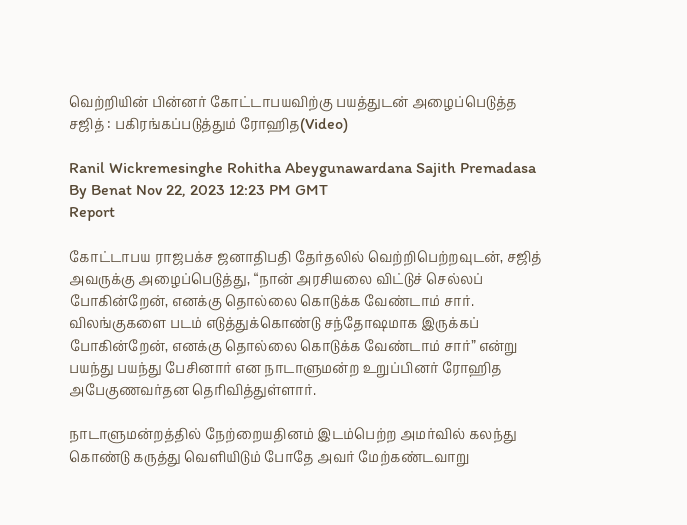வெற்றியின் பின்னர் கோட்டாபயவிற்கு பயத்துடன் அழைப்பெடுத்த சஜித் : பகிரங்கப்படுத்தும் ரோஹித(Video)

Ranil Wickremesinghe Rohitha Abeygunawardana Sajith Premadasa
By Benat Nov 22, 2023 12:23 PM GMT
Report

கோட்டாபய ராஜபக்ச ஜனாதிபதி தேர்தலில் வெற்றிபெற்றவுடன், சஜித் அவருக்கு அழைப்பெடுத்து, “நான் அரசியலை விட்டுச் செல்லப் போகின்றேன், எனக்கு தொல்லை கொடுக்க வேண்டாம் சார். விலங்குகளை படம் எடுத்துக்கொண்டு சந்தோஷமாக இருக்கப் போகின்றேன், எனக்கு தொல்லை கொடுக்க வேண்டாம் சார்” என்று பயந்து பயந்து பேசினார் என நாடாளுமன்ற உறுப்பினர் ரோஹித அபேகுணவர்தன தெரிவித்துள்ளார்.

நாடாளுமன்றத்தில் நேற்றையதினம் இடம்பெற்ற அமர்வில் கலந்து கொண்டு கருத்து வெளியிடும் போதே அவர் மேற்கண்டவாறு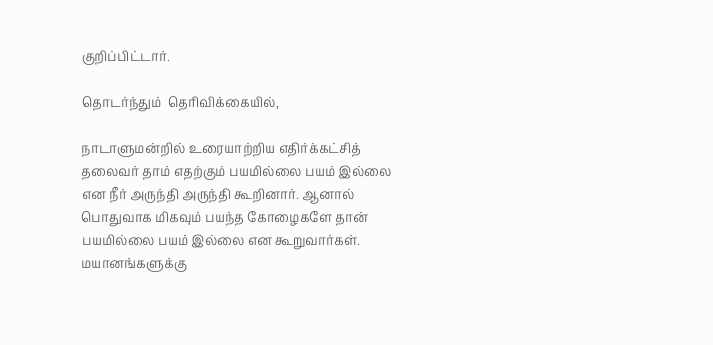குறிப்பிட்டார்.

தொடர்ந்தும்  தெரிவிக்கையில்,

நாடாளுமன்றில் உரையாற்றிய எதிர்க்கட்சித் தலைவர் தாம் எதற்கும் பயமில்லை பயம் இல்லை என நீர் அருந்தி அருந்தி கூறினார். ஆனால் பொதுவாக மிகவும் பயந்த கோழைகளே தான் பயமில்லை பயம் இல்லை என கூறுவார்கள். மயானங்களுக்கு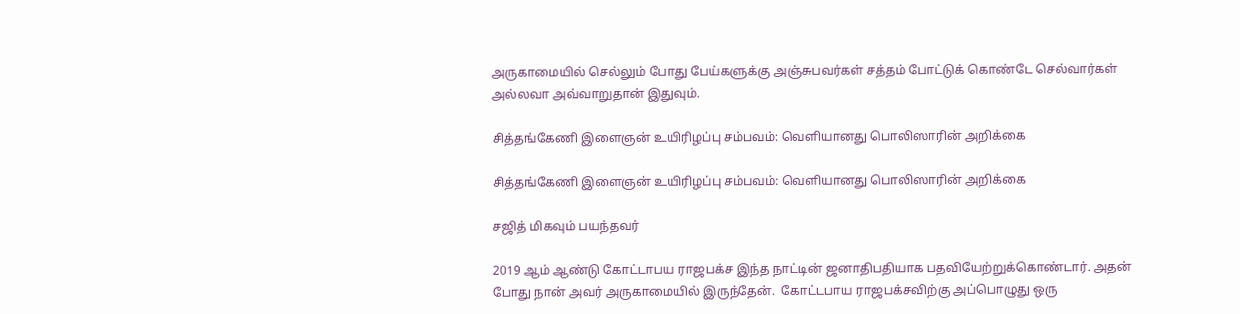அருகாமையில் செல்லும் போது பேய்களுக்கு அஞ்சுபவர்கள் சத்தம் போட்டுக் கொண்டே செல்வார்கள் அல்லவா அவ்வாறுதான் இதுவும்.

சித்தங்கேணி இளைஞன் உயிரிழப்பு சம்பவம்: வெளியானது பொலிஸாரின் அறிக்கை

சித்தங்கேணி இளைஞன் உயிரிழப்பு சம்பவம்: வெளியானது பொலிஸாரின் அறிக்கை

சஜித் மிகவும் பயந்தவர்

2019 ஆம் ஆண்டு கோட்டாபய ராஜபக்ச இந்த நாட்டின் ஜனாதிபதியாக பதவியேற்றுக்கொண்டார். அதன் போது நான் அவர் அருகாமையில் இருந்தேன்.  கோட்டபாய ராஜபக்சவிற்கு அப்பொழுது ஒரு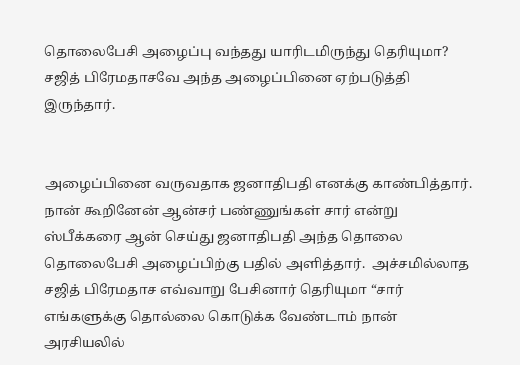தொலைபேசி அழைப்பு வந்தது யாரிடமிருந்து தெரியுமா? சஜித் பிரேமதாசவே அந்த அழைப்பினை ஏற்படுத்தி இருந்தார்.


அழைப்பினை வருவதாக ஜனாதிபதி எனக்கு காண்பித்தார். நான் கூறினேன் ஆன்சர் பண்ணுங்கள் சார் என்று ஸ்பீக்கரை ஆன் செய்து ஜனாதிபதி அந்த தொலை தொலைபேசி அழைப்பிற்கு பதில் அளித்தார்.  அச்சமில்லாத சஜித் பிரேமதாச எவ்வாறு பேசினார் தெரியுமா “சார் எங்களுக்கு தொல்லை கொடுக்க வேண்டாம் நான் அரசியலில்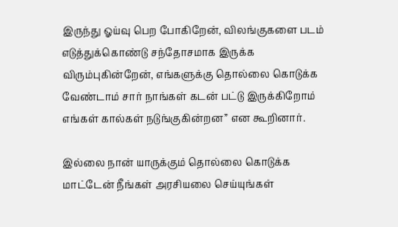இருந்து ஓய்வு பெற போகிறேன், விலங்குகளை படம் எடுத்துக்கொண்டு சந்தோசமாக இருக்க விரும்புகின்றேன், எங்களுக்கு தொல்லை கொடுக்க வேண்டாம் சார் நாங்கள் கடன் பட்டு இருக்கிறோம் எங்கள் கால்கள் நடுங்குகின்றன” என கூறினார்.

இல்லை நான் யாருக்கும் தொல்லை கொடுக்க மாட்டேன் நீங்கள் அரசியலை செய்யுங்கள்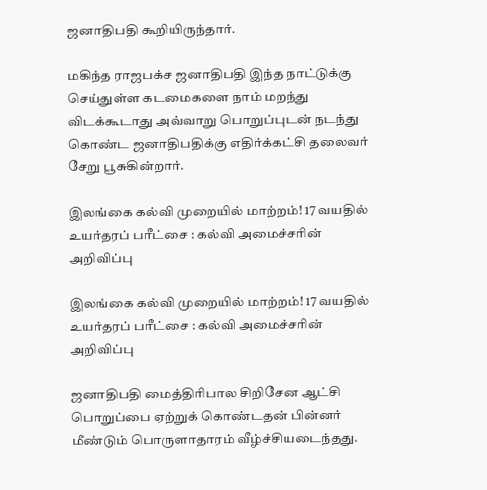ஜனாதிபதி கூறியிருந்தார்.

மகிந்த ராஜபக்ச ஜனாதிபதி இந்த நாட்டுக்கு செய்துள்ள கடமைகளை நாம் மறந்து விடக்கூடாது அவ்வாறு பொறுப்புடன் நடந்து கொண்ட ஜனாதிபதிக்கு எதிர்க்கட்சி தலைவர் சேறு பூசுகின்றார்.

இலங்கை கல்வி முறையில் மாற்றம்! 17 வயதில் உயர்தரப் பரீட்சை : கல்வி அமைச்சரின் அறிவிப்பு

இலங்கை கல்வி முறையில் மாற்றம்! 17 வயதில் உயர்தரப் பரீட்சை : கல்வி அமைச்சரின் அறிவிப்பு

ஜனாதிபதி மைத்திரிபால சிறிசேன ஆட்சி பொறுப்பை ஏற்றுக் கொண்டதன் பின்னர் மீண்டும் பொருளாதாரம் வீழ்ச்சியடைந்தது.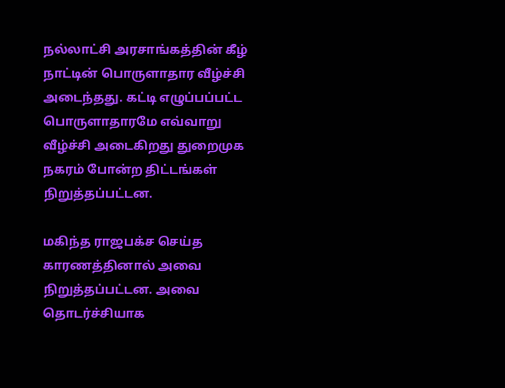நல்லாட்சி அரசாங்கத்தின் கீழ் நாட்டின் பொருளாதார வீழ்ச்சி அடைந்தது. கட்டி எழுப்பப்பட்ட பொருளாதாரமே எவ்வாறு வீழ்ச்சி அடைகிறது துறைமுக நகரம் போன்ற திட்டங்கள் நிறுத்தப்பட்டன.

மகிந்த ராஜபக்ச செய்த காரணத்தினால் அவை நிறுத்தப்பட்டன. அவை தொடர்ச்சியாக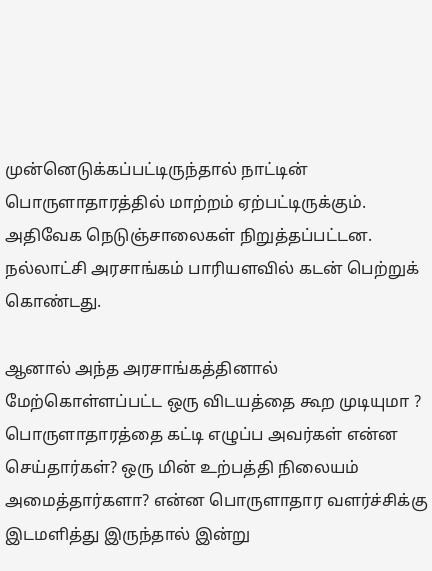முன்னெடுக்கப்பட்டிருந்தால் நாட்டின் பொருளாதாரத்தில் மாற்றம் ஏற்பட்டிருக்கும்.  அதிவேக நெடுஞ்சாலைகள் நிறுத்தப்பட்டன. நல்லாட்சி அரசாங்கம் பாரியளவில் கடன் பெற்றுக் கொண்டது.

ஆனால் அந்த அரசாங்கத்தினால் மேற்கொள்ளப்பட்ட ஒரு விடயத்தை கூற முடியுமா ? பொருளாதாரத்தை கட்டி எழுப்ப அவர்கள் என்ன செய்தார்கள்? ஒரு மின் உற்பத்தி நிலையம் அமைத்தார்களா? என்ன பொருளாதார வளர்ச்சிக்கு இடமளித்து இருந்தால் இன்று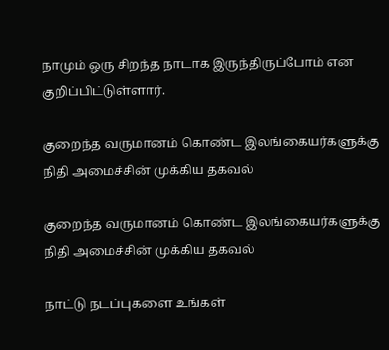நாமும் ஒரு சிறந்த நாடாக இருந்திருப்போம் என குறிப்பிட்டுள்ளார்.

குறைந்த வருமானம் கொண்ட இலங்கையர்களுக்கு நிதி அமைச்சின் முக்கிய தகவல்

குறைந்த வருமானம் கொண்ட இலங்கையர்களுக்கு நிதி அமைச்சின் முக்கிய தகவல்

நாட்டு நடப்புகளை உங்கள்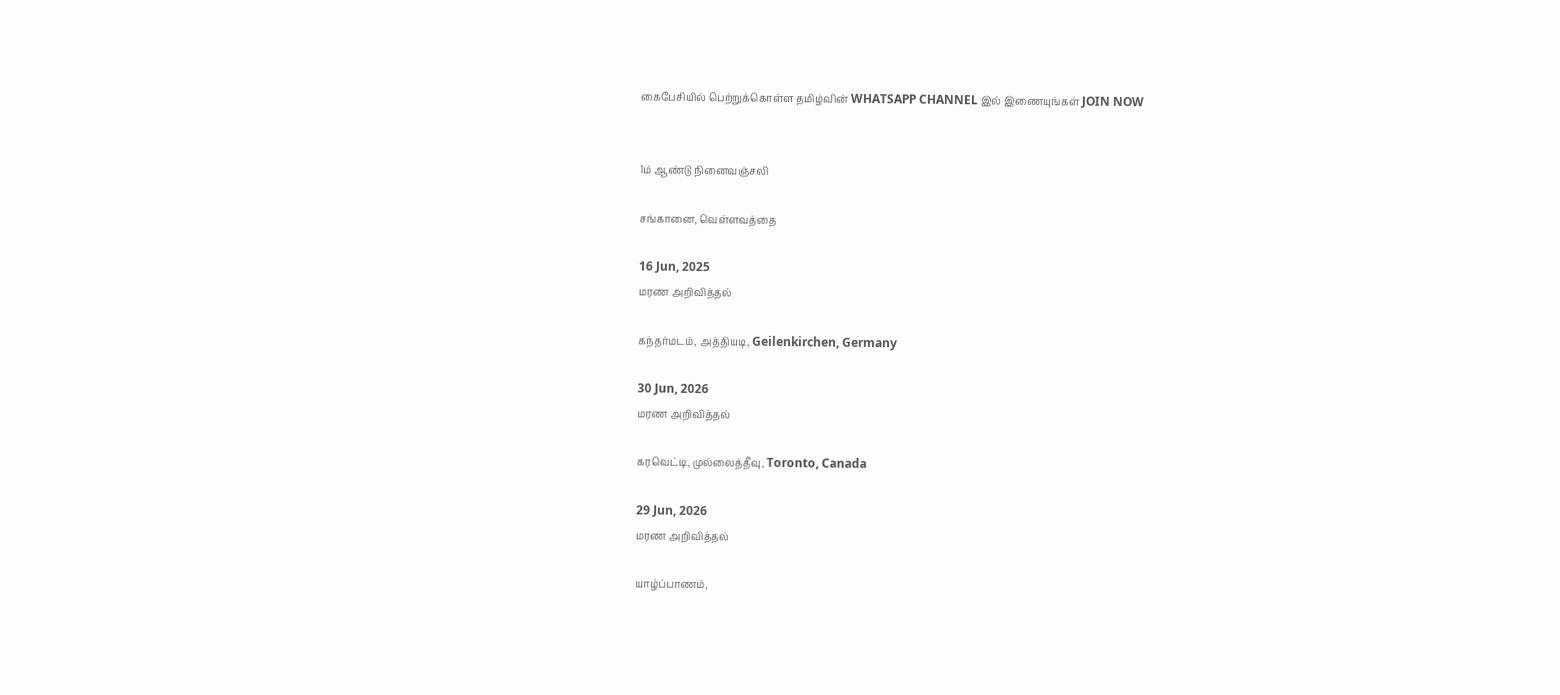கைபேசியில் பெற்றுக்கொள்ள தமிழ்வின் WHATSAPP CHANNEL இல் இணையுங்கள் JOIN NOW


1ம் ஆண்டு நினைவஞ்சலி

சங்கானை, வெள்ளவத்தை

16 Jun, 2025
மரண அறிவித்தல்

கந்தர்மடம், அத்தியடி, Geilenkirchen, Germany

30 Jun, 2026
மரண அறிவித்தல்

கரவெட்டி, முல்லைத்தீவு, Toronto, Canada

29 Jun, 2026
மரண அறிவித்தல்

யாழ்ப்பாணம்,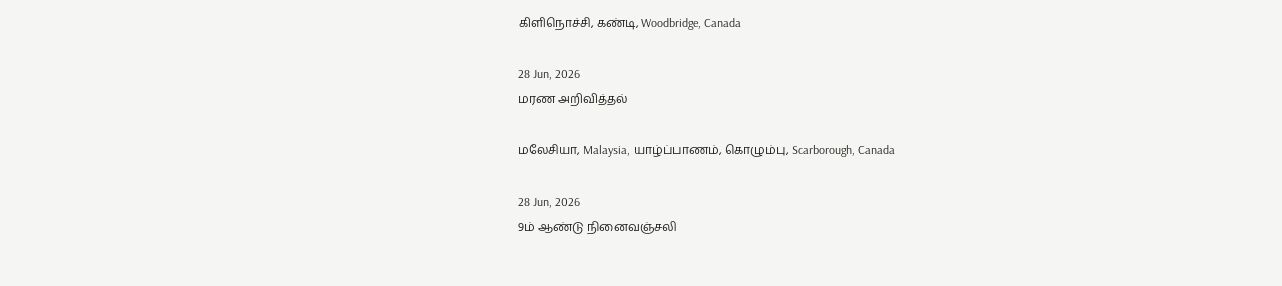கிளிநொச்சி, கண்டி, Woodbridge, Canada

28 Jun, 2026
மரண அறிவித்தல்

மலேசியா, Malaysia, யாழ்ப்பாணம், கொழும்பு, Scarborough, Canada

28 Jun, 2026
9ம் ஆண்டு நினைவஞ்சலி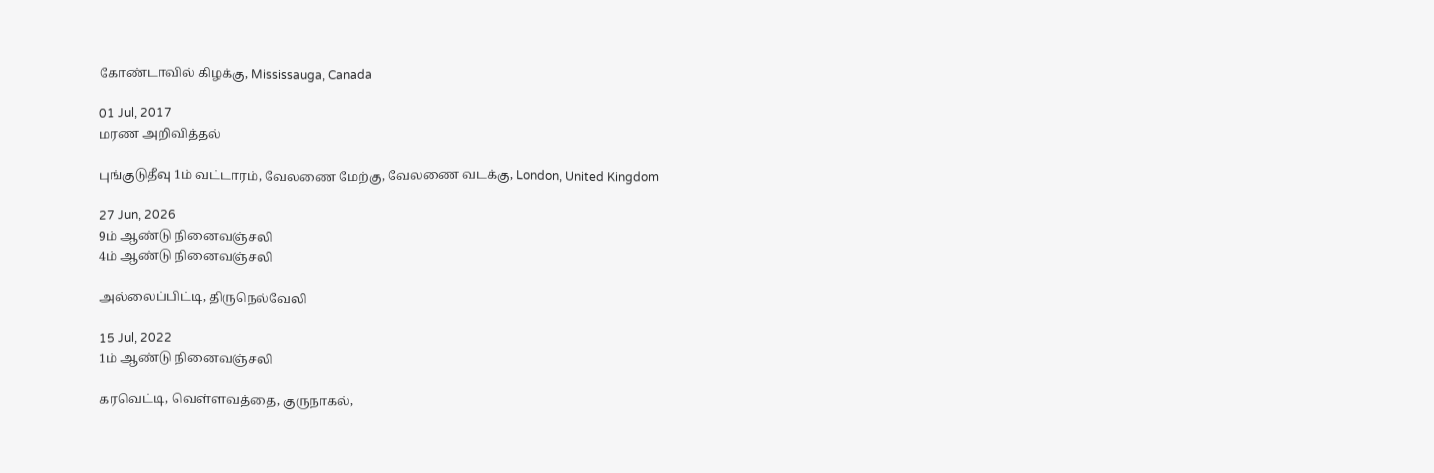கோண்டாவில் கிழக்கு, Mississauga, Canada

01 Jul, 2017
மரண அறிவித்தல்

புங்குடுதீவு 1ம் வட்டாரம், வேலணை மேற்கு, வேலணை வடக்கு, London, United Kingdom

27 Jun, 2026
9ம் ஆண்டு நினைவஞ்சலி
4ம் ஆண்டு நினைவஞ்சலி

அல்லைப்பிட்டி, திருநெல்வேலி

15 Jul, 2022
1ம் ஆண்டு நினைவஞ்சலி

கரவெட்டி, வெள்ளவத்தை, குருநாகல்,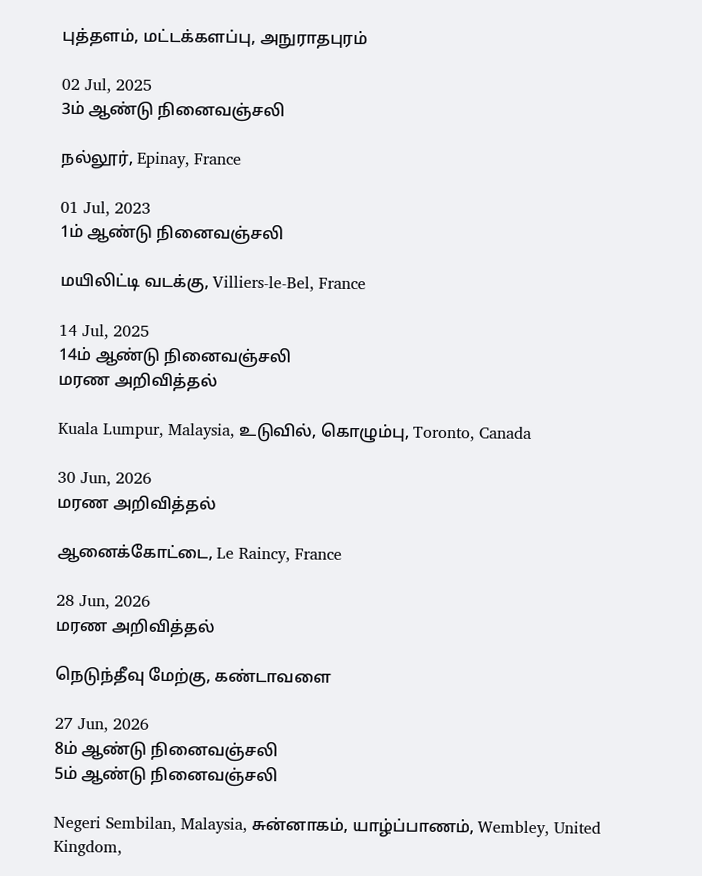புத்தளம், மட்டக்களப்பு, அநுராதபுரம்

02 Jul, 2025
3ம் ஆண்டு நினைவஞ்சலி

நல்லூர், Epinay, France

01 Jul, 2023
1ம் ஆண்டு நினைவஞ்சலி

மயிலிட்டி வடக்கு, Villiers-le-Bel, France

14 Jul, 2025
14ம் ஆண்டு நினைவஞ்சலி
மரண அறிவித்தல்

Kuala Lumpur, Malaysia, உடுவில், கொழும்பு, Toronto, Canada

30 Jun, 2026
மரண அறிவித்தல்

ஆனைக்கோட்டை, Le Raincy, France

28 Jun, 2026
மரண அறிவித்தல்

நெடுந்தீவு மேற்கு, கண்டாவளை

27 Jun, 2026
8ம் ஆண்டு நினைவஞ்சலி
5ம் ஆண்டு நினைவஞ்சலி

Negeri Sembilan, Malaysia, சுன்னாகம், யாழ்ப்பாணம், Wembley, United Kingdom,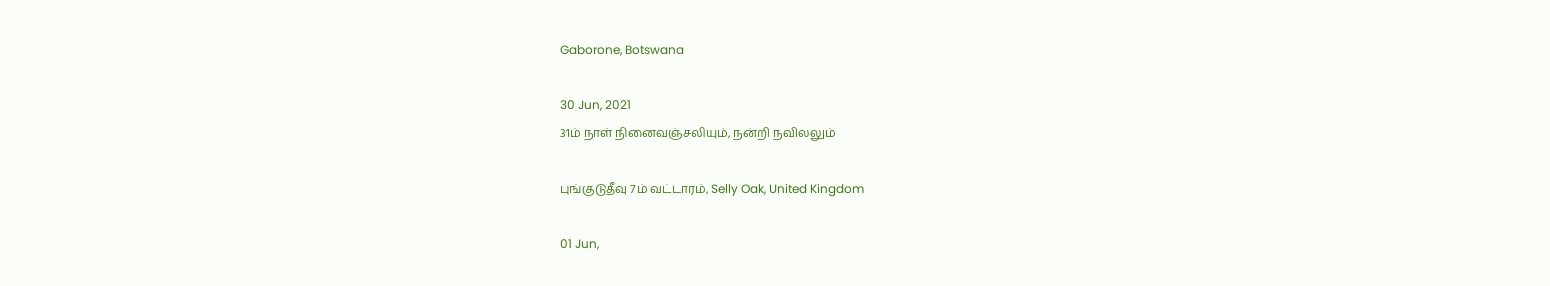Gaborone, Botswana

30 Jun, 2021
31ம் நாள் நினைவஞ்சலியும், நன்றி நவிலலும்

புங்குடுதீவு 7ம் வட்டாரம், Selly Oak, United Kingdom

01 Jun,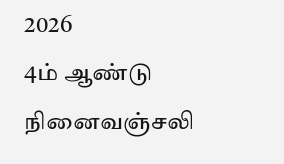2026
4ம் ஆண்டு நினைவஞ்சலி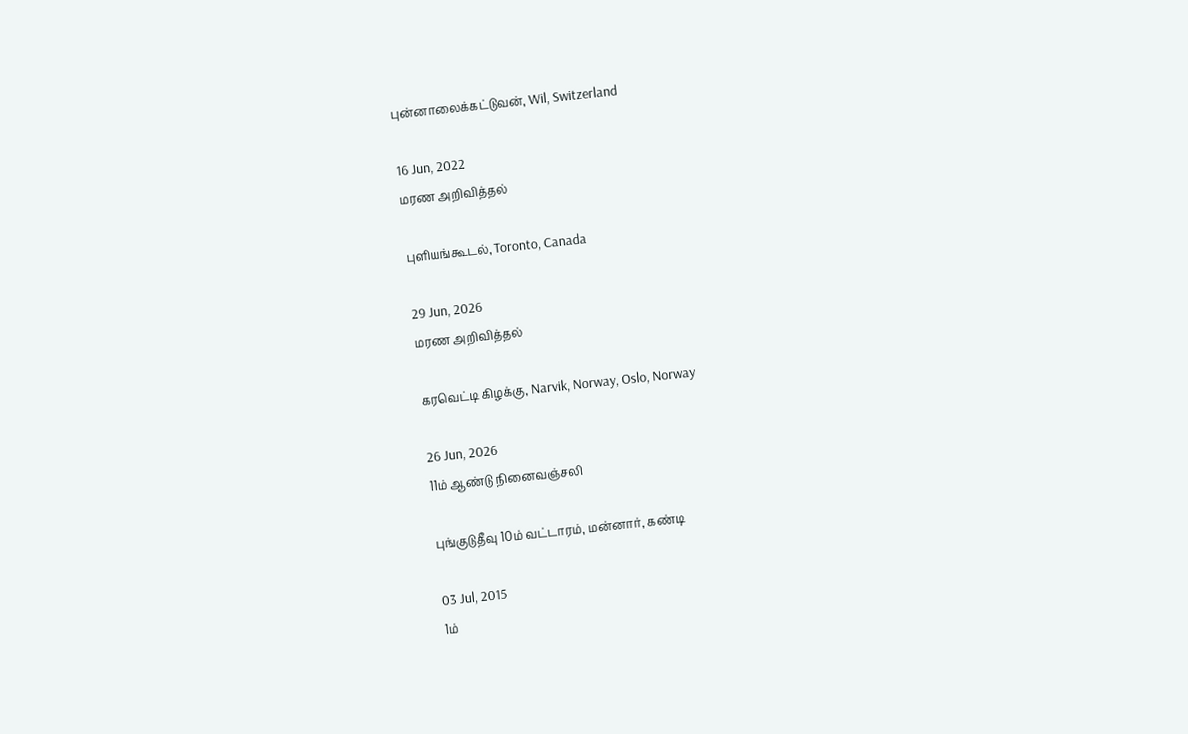புன்னாலைக்கட்டுவன், Wil, Switzerland

16 Jun, 2022
மரண அறிவித்தல்

புளியங்கூடல், Toronto, Canada

29 Jun, 2026
மரண அறிவித்தல்

கரவெட்டி கிழக்கு, Narvik, Norway, Oslo, Norway

26 Jun, 2026
11ம் ஆண்டு நினைவஞ்சலி

புங்குடுதீவு 10ம் வட்டாரம், மன்னார், கண்டி

03 Jul, 2015
1ம்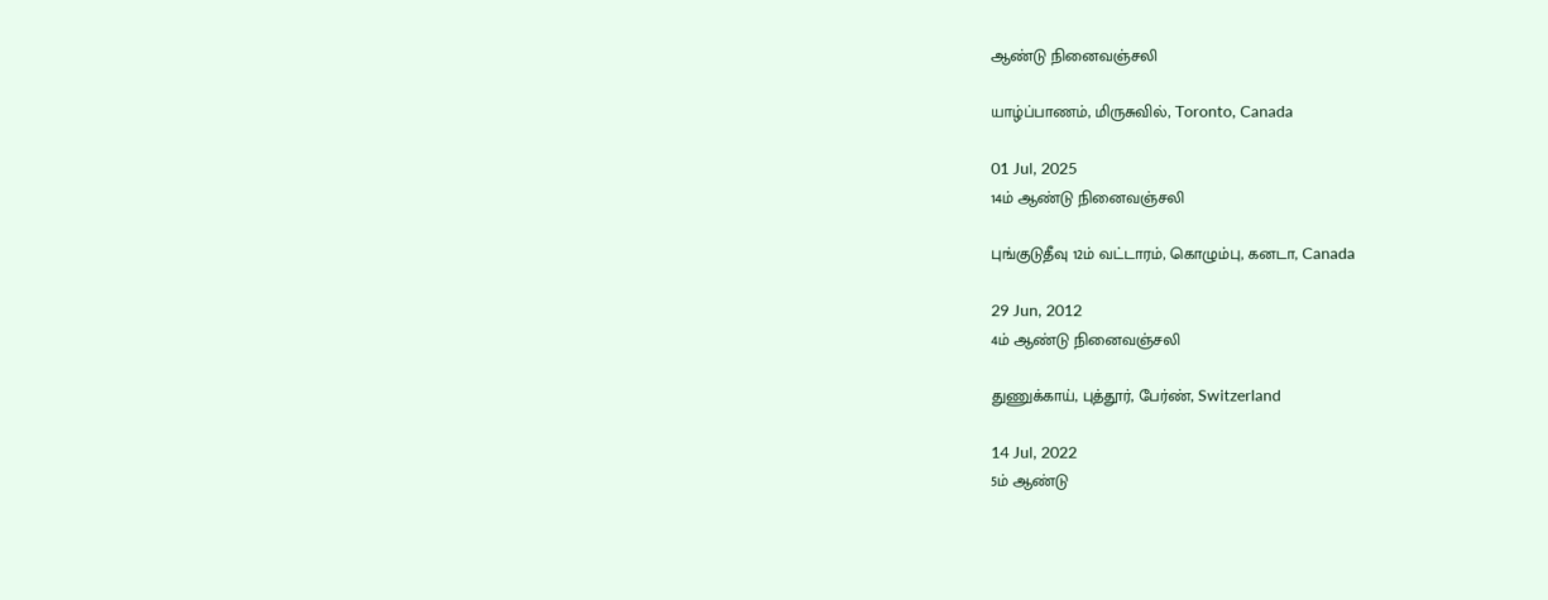ஆண்டு நினைவஞ்சலி

யாழ்ப்பாணம், மிருசுவில், Toronto, Canada

01 Jul, 2025
14ம் ஆண்டு நினைவஞ்சலி

புங்குடுதீவு 12ம் வட்டாரம், கொழும்பு, கனடா, Canada

29 Jun, 2012
4ம் ஆண்டு நினைவஞ்சலி

துணுக்காய், புத்தூர், பேர்ண், Switzerland

14 Jul, 2022
5ம் ஆண்டு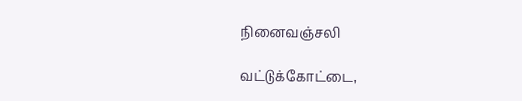நினைவஞ்சலி

வட்டுக்கோட்டை,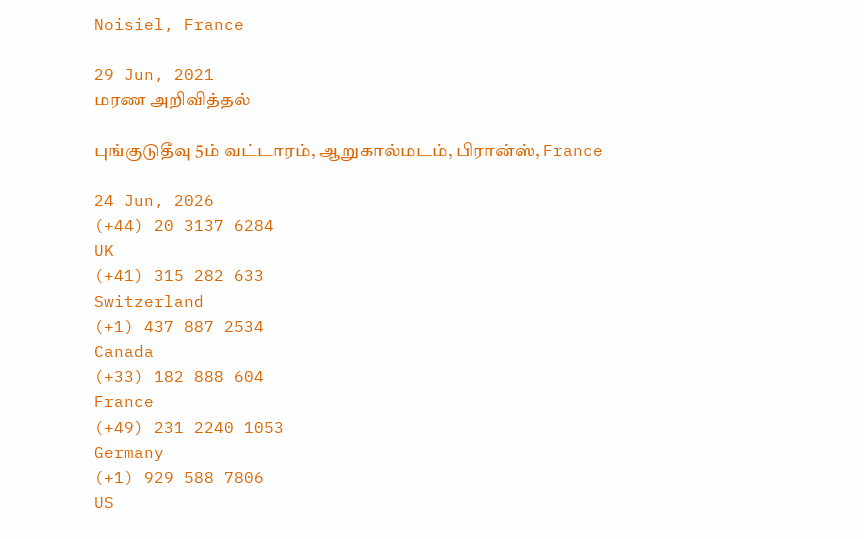Noisiel, France

29 Jun, 2021
மரண அறிவித்தல்

புங்குடுதீவு 5ம் வட்டாரம், ஆறுகால்மடம், பிரான்ஸ், France

24 Jun, 2026
(+44) 20 3137 6284
UK
(+41) 315 282 633
Switzerland
(+1) 437 887 2534
Canada
(+33) 182 888 604
France
(+49) 231 2240 1053
Germany
(+1) 929 588 7806
US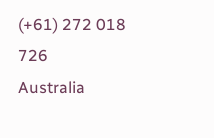(+61) 272 018 726
Australia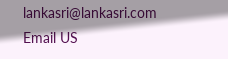lankasri@lankasri.com
Email US